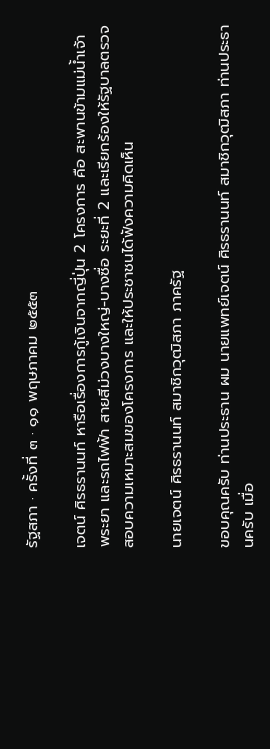รัฐสภา · ครั้งที่ ๓ · ๑๑ พฤษภาคม ๒๕๕๓

เจตน์ ศิรธรานนท์ หารือเรื่องการกู้เงินจากญี่ปุ่น 2 โครงการ คือ สะพานข้ามแม่น้ำเจ้าพระยา และรถไฟฟ้า สายสีม่วงบางใหญ่-บางซื่อ ระยะที่ 2 และเรียกร้องให้รัฐบาลตรวจสอบความเหมาะสมของโครงการ และให้ประชาชนได้ฟังความคิดเห็น

นายเจตน์ ศิรธรานนท์ สมาชิกวุฒิสภา ภาครัฐ

ขอบคุณครับ ท่านประธาน ผม นายแพทย์เจตน์ ศิรธรานนท์ สมาชิกวุฒิสภา ท่านประธานครับ เมื่อ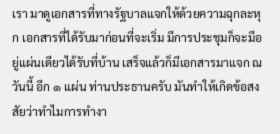เรา มาดูเอกสารที่ทางรัฐบาลแจกให้ด้วยความฉุกละหุก เอกสารที่ได้รับมาก่อนที่จะเริ่ม มีการประชุมก็จะมีอยู่แผ่นเดียวได้รับที่บ้าน เสร็จแล้วก็มีเอกสารมาแจก ณ วันนี้ อีก ๑ แผ่น ท่านประธานครับ มันทําให้เกิดข้อสงสัยว่าทําไมการทํางา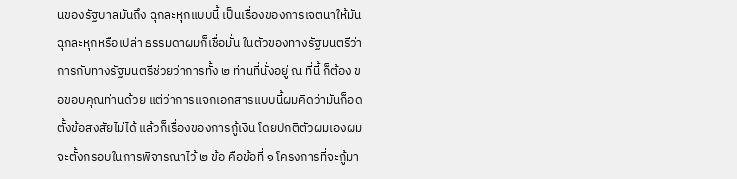นของรัฐบาลมันถึง ฉุกละหุกแบบนี้ เป็นเรื่องของการเจตนาให้มันฉุกละหุกหรือเปล่า ธรรมดาผมก็เชื่อมั่น ในตัวของทางรัฐมนตรีว่าการกับทางรัฐมนตรีช่วยว่าการทั้ง ๒ ท่านที่นั่งอยู่ ณ ที่นี้ ก็ต้อง ขอขอบคุณท่านด้วย แต่ว่าการแจกเอกสารแบบนี้ผมคิดว่ามันก็อดตั้งข้อสงสัยไม่ได้ แล้วก็เรื่องของการกู้เงิน โดยปกติตัวผมเองผมจะตั้งกรอบในการพิจารณาไว้ ๒ ข้อ คือข้อที่ ๑ โครงการที่จะกู้มา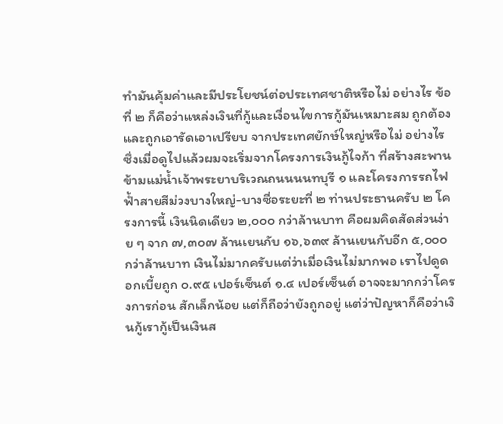ทํามันคุ้มค่าและมีประโยชน์ต่อประเทศชาติหรือไม่ อย่างไร ข้อที่ ๒ ก็คือว่าแหล่งเงินที่กู้และเงื่อนไขการกู้มันเหมาะสม ถูกต้อง และถูกเอารัดเอาเปรียบ จากประเทศยักษ์ใหญ่หรือไม่ อย่างไร ซึ่งเมื่อดูไปแล้วผมจะเริ่มจากโครงการเงินกู้ไจก้า ที่สร้างสะพานข้ามแม่นํ้าเจ้าพระยาบริเวณถนนนนทบุรี ๑ และโครงการรถไฟฟ้ำสายสีม่วงบางใหญ่-บางซื่อระยะที่ ๒ ท่านประธานครับ ๒ โครงการนี้ เงินนิดเดียว ๒,๐๐๐ กว่าล้านบาท คือผมคิดสัดส่วนง่าย ๆ จาก ๗,๓๐๗ ล้านเยนกับ ๑๖,๖๓๙ ล้านเยนกับอีก ๕,๐๐๐ กว่าล้านบาท เงินไม่มากครับแต่ว่าเมื่อเงินไม่มากพอ เราไปดูดอกเบี้ยถูก ๐.๙๕ เปอร์เซ็นต์ ๑.๔ เปอร์เซ็นต์ อาจจะมากกว่าโครงการก่อน สักเล็กน้อย แต่ก็ถือว่ายังถูกอยู่ แต่ว่าปัญหาก็คือว่าเงินกู้เรากู้เป็นเงินส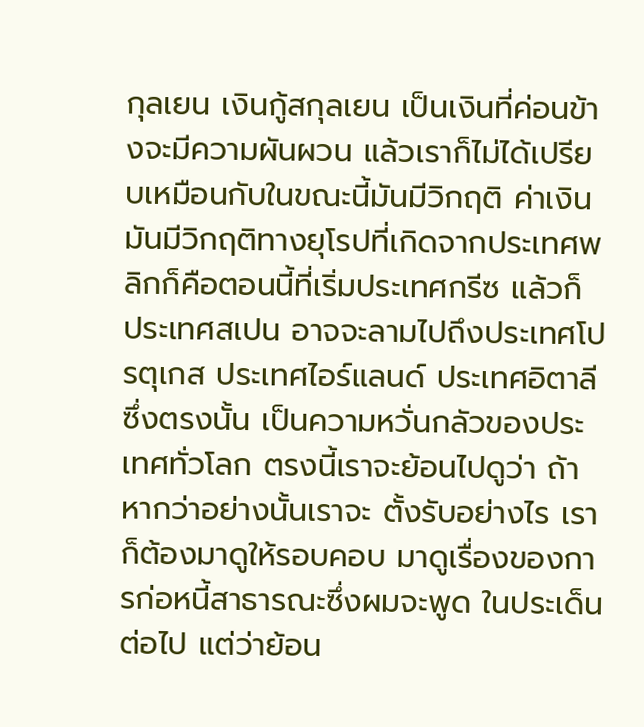กุลเยน เงินกู้สกุลเยน เป็นเงินที่ค่อนข้างจะมีความผันผวน แล้วเราก็ไม่ได้เปรียบเหมือนกับในขณะนี้มันมีวิกฤติ ค่าเงิน มันมีวิกฤติทางยุโรปที่เกิดจากประเทศพลิกก็คือตอนนี้ที่เริ่มประเทศกรีซ แล้วก็ ประเทศสเปน อาจจะลามไปถึงประเทศโปรตุเกส ประเทศไอร์แลนด์ ประเทศอิตาลี ซึ่งตรงนั้น เป็นความหวั่นกลัวของประเทศทั่วโลก ตรงนี้เราจะย้อนไปดูว่า ถ้าหากว่าอย่างนั้นเราจะ ตั้งรับอย่างไร เราก็ต้องมาดูให้รอบคอบ มาดูเรื่องของการก่อหนี้สาธารณะซึ่งผมจะพูด ในประเด็นต่อไป แต่ว่าย้อน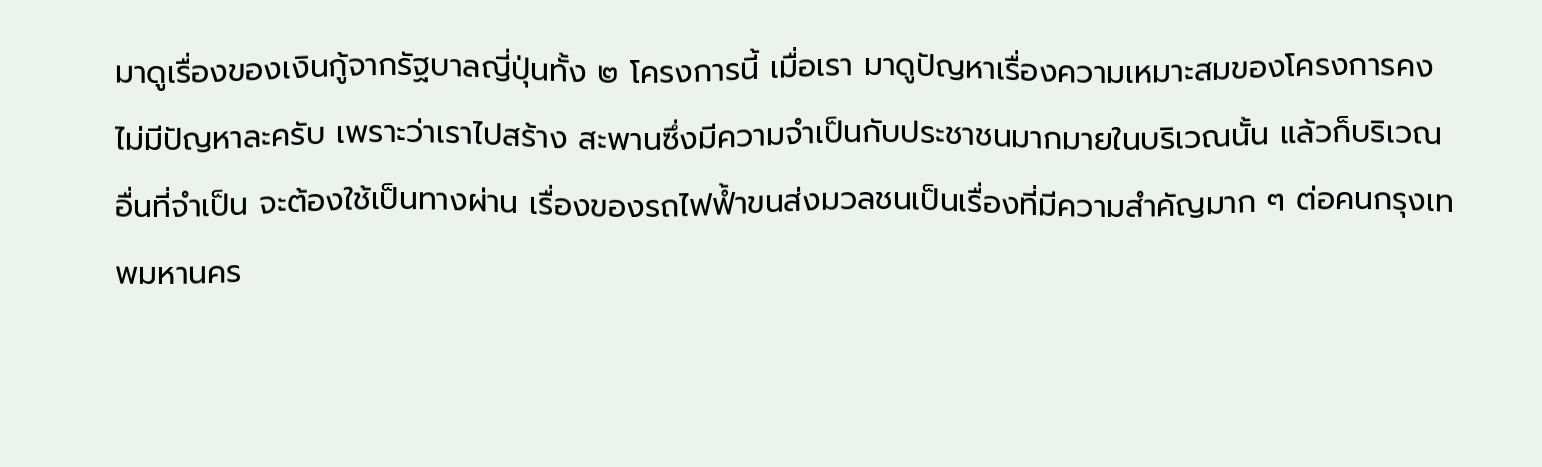มาดูเรื่องของเงินกู้จากรัฐบาลญี่ปุ่นทั้ง ๒ โครงการนี้ เมื่อเรา มาดูปัญหาเรื่องความเหมาะสมของโครงการคงไม่มีปัญหาละครับ เพราะว่าเราไปสร้าง สะพานซึ่งมีความจําเป็นกับประชาชนมากมายในบริเวณนั้น แล้วก็บริเวณอื่นที่จําเป็น จะต้องใช้เป็นทางผ่าน เรื่องของรถไฟฟ้ำขนส่งมวลชนเป็นเรื่องที่มีความสําคัญมาก ๆ ต่อคนกรุงเทพมหานคร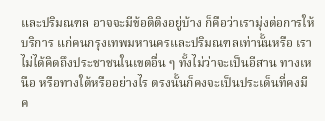และปริมณฑล อาจจะมีข้อติติงอยู่บ้าง ก็คือว่าเรามุ่งต่อการให้บริการ แก่คนกรุงเทพมหานครและปริมณฑลเท่านั้นหรือ เราไม่ได้คิดถึงประชาชนในเขตอื่น ๆ ทั้งไม่ว่าจะเป็นอีสาน ทางเหนือ หรือทางใต้หรืออย่างไร ตรงนั้นก็คงจะเป็นประเด็นที่คงมี ค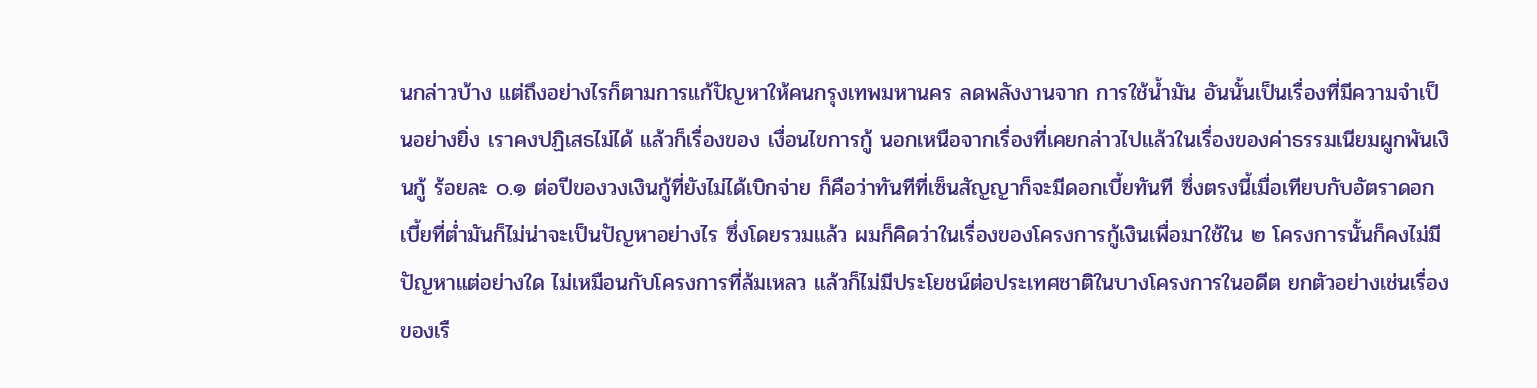นกล่าวบ้าง แต่ถึงอย่างไรก็ตามการแก้ปัญหาให้คนกรุงเทพมหานคร ลดพลังงานจาก การใช้นํ้ามัน อันนั้นเป็นเรื่องที่มีความจําเป็นอย่างยิ่ง เราคงปฏิเสธไม่ได้ แล้วก็เรื่องของ เงื่อนไขการกู้ นอกเหนือจากเรื่องที่เคยกล่าวไปแล้วในเรื่องของค่าธรรมเนียมผูกพันเงินกู้ ร้อยละ ๐.๑ ต่อปีของวงเงินกู้ที่ยังไม่ได้เบิกจ่าย ก็คือว่าทันทีที่เซ็นสัญญาก็จะมีดอกเบี้ยทันที ซึ่งตรงนี้เมื่อเทียบกับอัตราดอกเบี้ยที่ตํ่ามันก็ไม่น่าจะเป็นปัญหาอย่างไร ซึ่งโดยรวมแล้ว ผมก็คิดว่าในเรื่องของโครงการกู้เงินเพื่อมาใช้ใน ๒ โครงการนั้นก็คงไม่มีปัญหาแต่อย่างใด ไม่เหมือนกับโครงการที่ล้มเหลว แล้วก็ไม่มีประโยชน์ต่อประเทศชาติในบางโครงการในอดีต ยกตัวอย่างเช่นเรื่องของเรื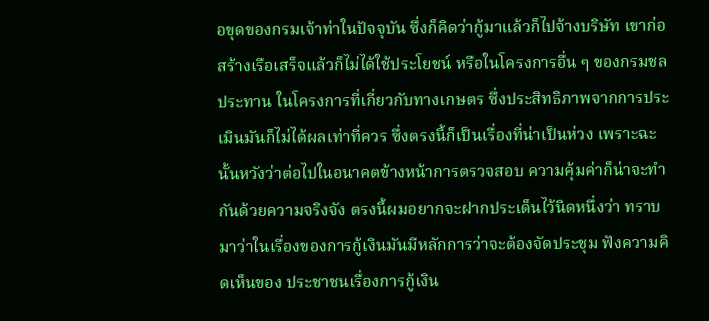อขุดของกรมเจ้าท่าในปัจจุบัน ซึ่งก็คิดว่ากู้มาแล้วก็ไปจ้างบริษัท เขาก่อสร้างเรือเสร็จแล้วก็ไม่ได้ใช้ประโยชน์ หรือในโครงการอื่น ๆ ของกรมชลประทาน ในโครงการที่เกี่ยวกับทางเกษตร ซึ่งประสิทธิภาพจากการประเมินมันก็ไม่ได้ผลเท่าที่ควร ซึ่งตรงนี้ก็เป็นเรื่องที่น่าเป็นห่วง เพราะฉะนั้นหวังว่าต่อไปในอนาคตข้างหน้าการตรวจสอบ ความคุ้มค่าก็น่าจะทํากันด้วยความจริงจัง ตรงนี้ผมอยากจะฝากประเด็นไว้นิดหนึ่งว่า ทราบมาว่าในเรื่องของการกู้เงินมันมีหลักการว่าจะต้องจัดประชุม ฟังความคิดเห็นของ ประชาชนเรื่องการกู้เงิน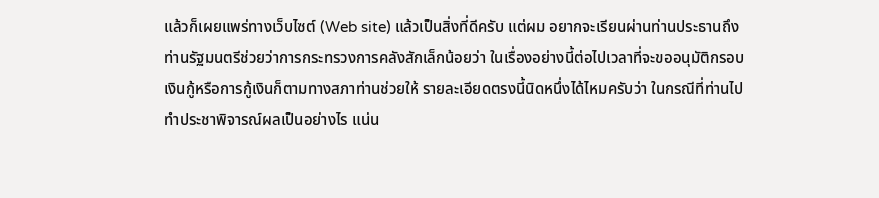แล้วก็เผยแพร่ทางเว็บไซต์ (Web site) แล้วเป็นสิ่งที่ดีครับ แต่ผม อยากจะเรียนผ่านท่านประธานถึงท่านรัฐมนตรีช่วยว่าการกระทรวงการคลังสักเล็กน้อยว่า ในเรื่องอย่างนี้ต่อไปเวลาที่จะขออนุมัติกรอบเงินกู้หรือการกู้เงินก็ตามทางสภาท่านช่วยให้ รายละเอียดตรงนี้นิดหนึ่งได้ไหมครับว่า ในกรณีที่ท่านไปทําประชาพิจารณ์ผลเป็นอย่างไร แน่น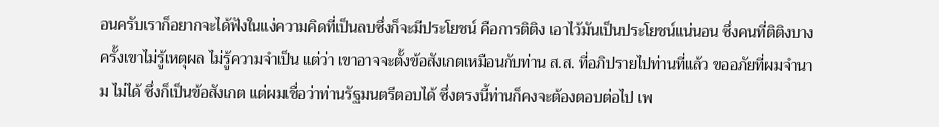อนครับเราก็อยากจะได้ฟังในแง่ความคิดที่เป็นลบซึ่งก็จะมีประโยชน์ คือการติติง เอาไว้มันเป็นประโยชน์แน่นอน ซึ่งคนที่ติติงบางครั้งเขาไม่รู้เหตุผล ไม่รู้ความจําเป็น แต่ว่า เขาอาจจะตั้งข้อสังเกตเหมือนกับท่าน ส.ส. ที่อภิปรายไปท่านที่แล้ว ขออภัยที่ผมจํานาม ไม่ได้ ซึ่งก็เป็นข้อสังเกต แต่ผมเชื่อว่าท่านรัฐมนตรีตอบได้ ซึ่งตรงนี้ท่านก็คงจะต้องตอบต่อไป เพ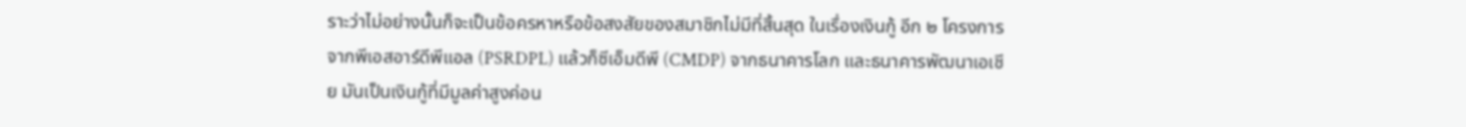ราะว่าไม่อย่างนั้นก็จะเป็นข้อครหาหรือข้อสงสัยของสมาชิกไม่มีที่สิ้นสุด ในเรื่องเงินกู้ อีก ๒ โครงการจากพีเอสอาร์ดีพีแอล (PSRDPL) แล้วก็ซีเอ็มดีพี (CMDP) จากธนาคารโลก และธนาคารพัฒนาเอเชีย มันเป็นเงินกู้ที่มีมูลค่าสูงค่อน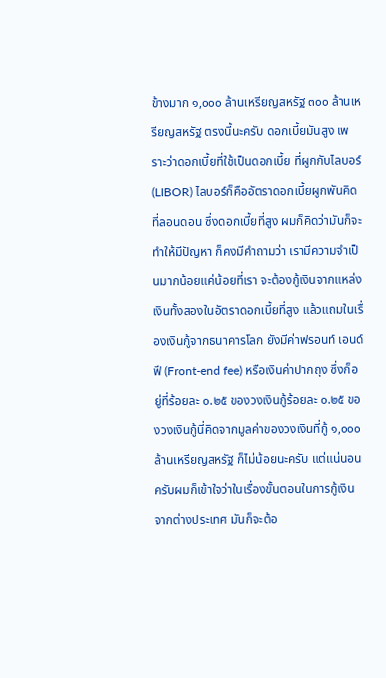ข้างมาก ๑,๐๐๐ ล้านเหรียญสหรัฐ ๓๐๐ ล้านเหรียญสหรัฐ ตรงนี้นะครับ ดอกเบี้ยมันสูง เพราะว่าดอกเบี้ยที่ใช้เป็นดอกเบี้ย ที่ผูกกับไลบอร์ (LIBOR) ไลบอร์ก็คืออัตราดอกเบี้ยผูกพันคิดที่ลอนดอน ซึ่งดอกเบี้ยที่สูง ผมก็คิดว่ามันก็จะทําให้มีปัญหา ก็คงมีคําถามว่า เรามีความจําเป็นมากน้อยแค่น้อยที่เรา จะต้องกู้เงินจากแหล่งเงินทั้งสองในอัตราดอกเบี้ยที่สูง แล้วแถมในเรื่องเงินกู้จากธนาคารโลก ยังมีค่าฟรอนท์ เอนด์ ฟี (Front-end fee) หรือเงินค่าปากถุง ซึ่งก็อยู่ที่ร้อยละ ๐.๒๕ ของวงเงินกู้ร้อยละ ๐.๒๕ ของวงเงินกู้นี่คิดจากมูลค่าของวงเงินที่กู้ ๑,๐๐๐ ล้านเหรียญสหรัฐ ก็ไม่น้อยนะครับ แต่แน่นอนครับผมก็เข้าใจว่าในเรื่องขั้นตอนในการกู้เงินจากต่างประเทศ มันก็จะต้อ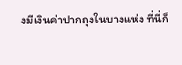งมีเงินค่าปากถุงในบางแห่ง ที่นี่ก็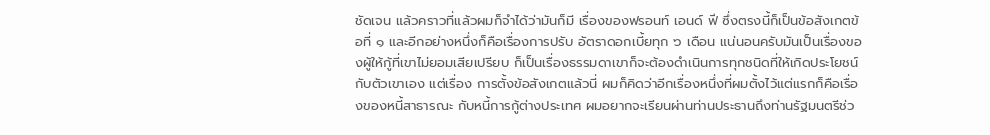ชัดเจน แล้วคราวที่แล้วผมก็จําได้ว่ามันก็มี เรื่องของฟรอนท์ เอนด์ ฟี ซึ่งตรงนี้ก็เป็นข้อสังเกตข้อที่ ๑ และอีกอย่างหนึ่งก็คือเรื่องการปรับ อัตราดอกเบี้ยทุก ๖ เดือน แน่นอนครับมันเป็นเรื่องของผู้ให้กู้ที่เขาไม่ยอมเสียเปรียบ ก็เป็นเรื่องธรรมดาเขาก็จะต้องดําเนินการทุกชนิดที่ให้เกิดประโยชน์กับตัวเขาเอง แต่เรื่อง การตั้งข้อสังเกตแล้วนี่ ผมก็คิดว่าอีกเรื่องหนึ่งที่ผมตั้งไว้แต่แรกก็คือเรื่องของหนี้สาธารณะ กับหนี้การกู้ต่างประเทศ ผมอยากจะเรียนผ่านท่านประธานถึงท่านรัฐมนตรีช่ว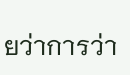ยว่าการว่า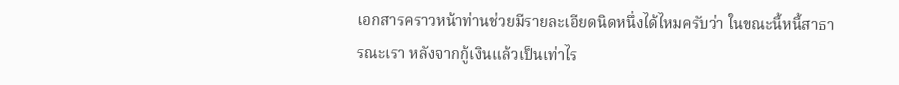เอกสารคราวหน้าท่านช่วยมีรายละเอียดนิดหนึ่งได้ไหมครับว่า ในขณะนี้หนี้สาธารณะเรา หลังจากกู้เงินแล้วเป็นเท่าไร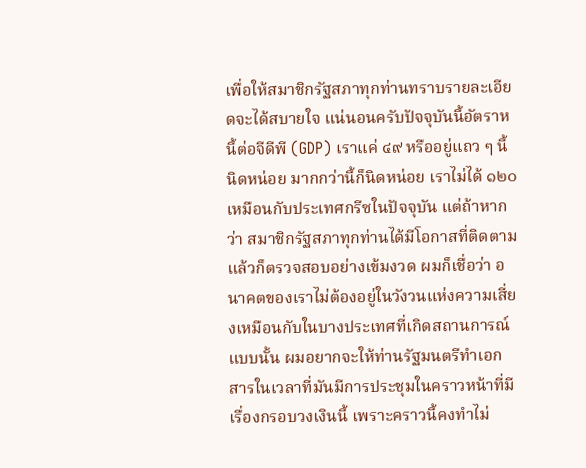เพื่อให้สมาชิกรัฐสภาทุกท่านทราบรายละเอียดจะได้สบายใจ แน่นอนครับปัจจุบันนี้อัตราหนี้ต่อจีดีพี (GDP) เราแค่ ๔๙ หรืออยู่แถว ๆ นี้นิดหน่อย มากกว่านี้ก็นิดหน่อย เราไม่ได้ ๑๒๐ เหมือนกับประเทศกรีซในปัจจุบัน แต่ถ้าหากว่า สมาชิกรัฐสภาทุกท่านได้มีโอกาสที่ติดตามแล้วก็ตรวจสอบอย่างเข้มงวด ผมก็เชื่อว่า อนาคตของเราไม่ต้องอยู่ในวังวนแห่งความเสี่ยงเหมือนกับในบางประเทศที่เกิดสถานการณ์ แบบนั้น ผมอยากจะให้ท่านรัฐมนตรีทําเอกสารในเวลาที่มันมีการประชุมในคราวหน้าที่มี เรื่องกรอบวงเงินนี้ เพราะคราวนี้คงทําไม่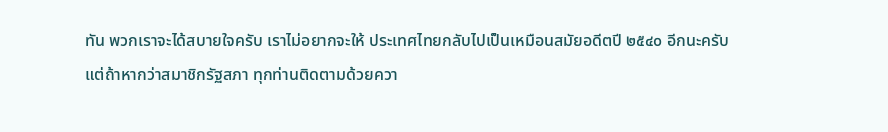ทัน พวกเราจะได้สบายใจครับ เราไม่อยากจะให้ ประเทศไทยกลับไปเป็นเหมือนสมัยอดีตปี ๒๕๔๐ อีกนะครับ แต่ถ้าหากว่าสมาชิกรัฐสภา ทุกท่านติดตามด้วยควา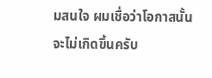มสนใจ ผมเชื่อว่าโอกาสนั้นจะไม่เกิดขึ้นครับ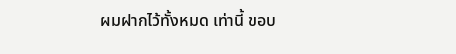ผมฝากไว้ทั้งหมด เท่านี้ ขอบ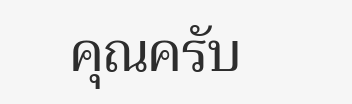คุณครับ